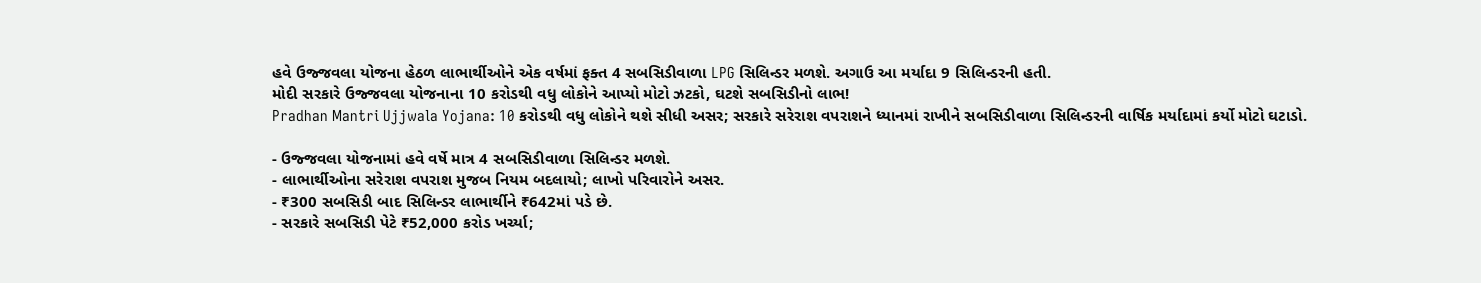હવે ઉજ્જવલા યોજના હેઠળ લાભાર્થીઓને એક વર્ષમાં ફક્ત 4 સબસિડીવાળા LPG સિલિન્ડર મળશે. અગાઉ આ મર્યાદા 9 સિલિન્ડરની હતી.
મોદી સરકારે ઉજ્જવલા યોજનાના 10 કરોડથી વધુ લોકોને આપ્યો મોટો ઝટકો, ઘટશે સબસિડીનો લાભ!
Pradhan Mantri Ujjwala Yojana: 10 કરોડથી વધુ લોકોને થશે સીધી અસર; સરકારે સરેરાશ વપરાશને ધ્યાનમાં રાખીને સબસિડીવાળા સિલિન્ડરની વાર્ષિક મર્યાદામાં કર્યો મોટો ઘટાડો.

- ઉજ્જવલા યોજનામાં હવે વર્ષે માત્ર 4 સબસિડીવાળા સિલિન્ડર મળશે.
- લાભાર્થીઓના સરેરાશ વપરાશ મુજબ નિયમ બદલાયો; લાખો પરિવારોને અસર.
- ₹300 સબસિડી બાદ સિલિન્ડર લાભાર્થીને ₹642માં પડે છે.
- સરકારે સબસિડી પેટે ₹52,000 કરોડ ખર્ચ્યા;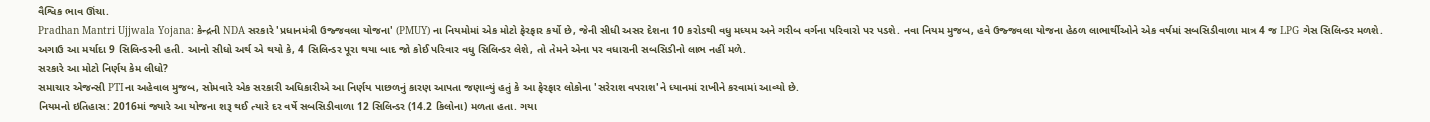વૈશ્વિક ભાવ ઊંચા.
Pradhan Mantri Ujjwala Yojana: કેન્દ્રની NDA સરકારે 'પ્રધાનમંત્રી ઉજ્જવલા યોજના' (PMUY) ના નિયમોમાં એક મોટો ફેરફાર કર્યો છે, જેની સીધી અસર દેશના 10 કરોડથી વધુ મધ્યમ અને ગરીબ વર્ગના પરિવારો પર પડશે. નવા નિયમ મુજબ, હવે ઉજ્જવલા યોજના હેઠળ લાભાર્થીઓને એક વર્ષમાં સબસિડીવાળા માત્ર 4 જ LPG ગેસ સિલિન્ડર મળશે. અગાઉ આ મર્યાદા 9 સિલિન્ડરની હતી. આનો સીધો અર્થ એ થયો કે, 4 સિલિન્ડર પૂરા થયા બાદ જો કોઈ પરિવાર વધુ સિલિન્ડર લેશે, તો તેમને એના પર વધારાની સબસિડીનો લાભ નહીં મળે.
સરકારે આ મોટો નિર્ણય કેમ લીધો?
સમાચાર એજન્સી PTIના અહેવાલ મુજબ, સોમવારે એક સરકારી અધિકારીએ આ નિર્ણય પાછળનું કારણ આપતા જણાવ્યું હતું કે આ ફેરફાર લોકોના 'સરેરાશ વપરાશ'ને ધ્યાનમાં રાખીને કરવામાં આવ્યો છે.
નિયમનો ઇતિહાસ: 2016માં જ્યારે આ યોજના શરૂ થઈ ત્યારે દર વર્ષે સબસિડીવાળા 12 સિલિન્ડર (14.2 કિલોના) મળતા હતા. ગયા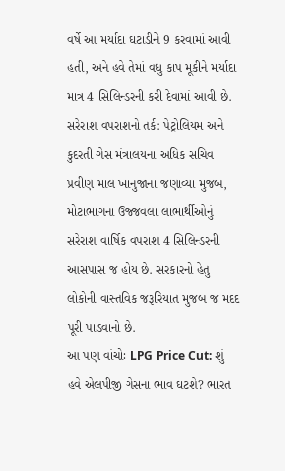વર્ષે આ મર્યાદા ઘટાડીને 9 કરવામાં આવી હતી, અને હવે તેમાં વધુ કાપ મૂકીને મર્યાદા માત્ર 4 સિલિન્ડરની કરી દેવામાં આવી છે.
સરેરાશ વપરાશનો તર્ક: પેટ્રોલિયમ અને કુદરતી ગેસ મંત્રાલયના અધિક સચિવ પ્રવીણ માલ ખાનુજાના જણાવ્યા મુજબ, મોટાભાગના ઉજ્જવલા લાભાર્થીઓનું સરેરાશ વાર્ષિક વપરાશ 4 સિલિન્ડરની આસપાસ જ હોય છે. સરકારનો હેતુ લોકોની વાસ્તવિક જરૂરિયાત મુજબ જ મદદ પૂરી પાડવાનો છે.
આ પણ વાંચોઃ LPG Price Cut: શું હવે એલપીજી ગેસના ભાવ ઘટશે? ભારત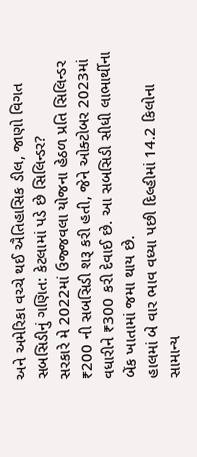અને અમેરિકા વચ્ચે થઈ ઐતિહાસિક ડીલ, જાણો વિગત
સબસિડીનું ગણિત: કેટલામાં પડે છે સિલિન્ડર?
સરકારે મે 2022માં ઉજ્જવલા યોજના હેઠળ પ્રતિ સિલિન્ડર ₹200 ની સબસિડી શરૂ કરી હતી, જેને ઓક્ટોબર 2023માં વધારીને ₹300 કરી દેવાઈ છે. આ સબસિડી સીધી લાભાર્થીના બેંક ખાતામાં જમા થાય છે.
હાલમાં બે વાર ભાવ વધ્યા પછી દિલ્હીમાં 14.2 કિલોના સામાન્ય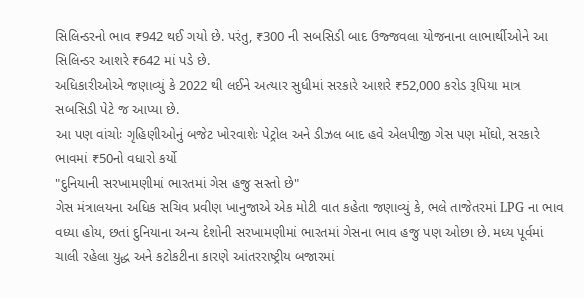સિલિન્ડરનો ભાવ ₹942 થઈ ગયો છે. પરંતુ, ₹300 ની સબસિડી બાદ ઉજ્જવલા યોજનાના લાભાર્થીઓને આ સિલિન્ડર આશરે ₹642 માં પડે છે.
અધિકારીઓએ જણાવ્યું કે 2022 થી લઈને અત્યાર સુધીમાં સરકારે આશરે ₹52,000 કરોડ રૂપિયા માત્ર સબસિડી પેટે જ આપ્યા છે.
આ પણ વાંચોઃ ગૃહિણીઓનું બજેટ ખોરવાશેઃ પેટ્રોલ અને ડીઝલ બાદ હવે એલપીજી ગેસ પણ મોંઘો, સરકારે ભાવમાં ₹50નો વધારો કર્યો
"દુનિયાની સરખામણીમાં ભારતમાં ગેસ હજુ સસ્તો છે"
ગેસ મંત્રાલયના અધિક સચિવ પ્રવીણ ખાનુજાએ એક મોટી વાત કહેતા જણાવ્યું કે, ભલે તાજેતરમાં LPG ના ભાવ વધ્યા હોય, છતાં દુનિયાના અન્ય દેશોની સરખામણીમાં ભારતમાં ગેસના ભાવ હજુ પણ ઓછા છે. મધ્ય પૂર્વમાં ચાલી રહેલા યુદ્ધ અને કટોકટીના કારણે આંતરરાષ્ટ્રીય બજારમાં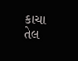કાચા તેલ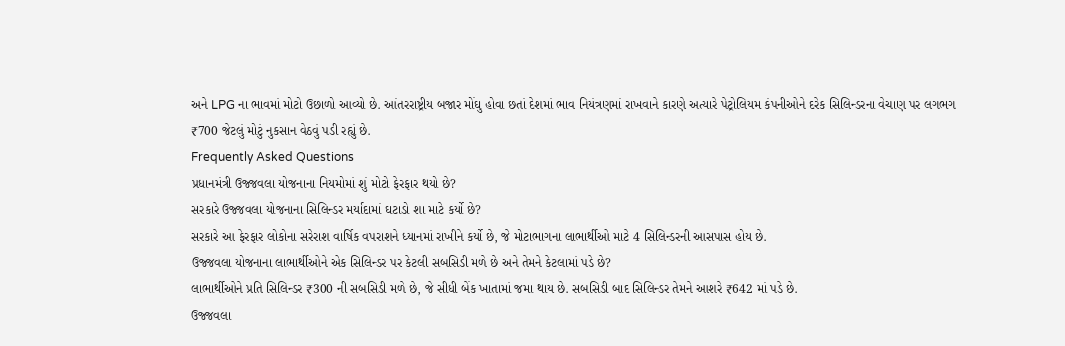અને LPG ના ભાવમાં મોટો ઉછાળો આવ્યો છે. આંતરરાષ્ટ્રીય બજાર મોંઘુ હોવા છતાં દેશમાં ભાવ નિયંત્રણમાં રાખવાને કારણે અત્યારે પેટ્રોલિયમ કંપનીઓને દરેક સિલિન્ડરના વેચાણ પર લગભગ ₹700 જેટલું મોટું નુકસાન વેઠવું પડી રહ્યું છે.
Frequently Asked Questions
પ્રધાનમંત્રી ઉજ્જવલા યોજનાના નિયમોમાં શું મોટો ફેરફાર થયો છે?
સરકારે ઉજ્જવલા યોજનાના સિલિન્ડર મર્યાદામાં ઘટાડો શા માટે કર્યો છે?
સરકારે આ ફેરફાર લોકોના સરેરાશ વાર્ષિક વપરાશને ધ્યાનમાં રાખીને કર્યો છે, જે મોટાભાગના લાભાર્થીઓ માટે 4 સિલિન્ડરની આસપાસ હોય છે.
ઉજ્જવલા યોજનાના લાભાર્થીઓને એક સિલિન્ડર પર કેટલી સબસિડી મળે છે અને તેમને કેટલામાં પડે છે?
લાભાર્થીઓને પ્રતિ સિલિન્ડર ₹300 ની સબસિડી મળે છે, જે સીધી બેંક ખાતામાં જમા થાય છે. સબસિડી બાદ સિલિન્ડર તેમને આશરે ₹642 માં પડે છે.
ઉજ્જવલા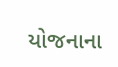યોજનાના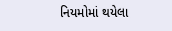નિયમોમાં થયેલા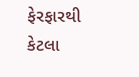ફેરફારથી કેટલા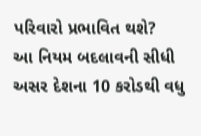પરિવારો પ્રભાવિત થશે?
આ નિયમ બદલાવની સીધી અસર દેશના 10 કરોડથી વધુ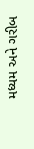મધ્યમ અને ગરીબ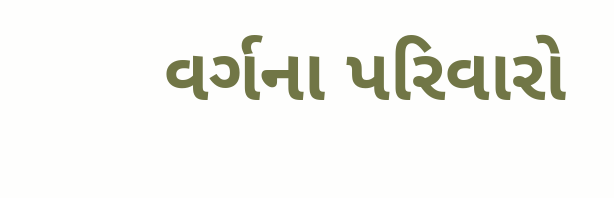વર્ગના પરિવારો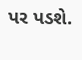પર પડશે.